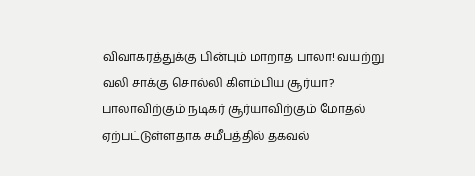விவாகரத்துக்கு பின்பும் மாறாத பாலா! வயற்று வலி சாக்கு சொல்லி கிளம்பிய சூர்யா?
பாலாவிற்கும் நடிகர் சூர்யாவிற்கும் மோதல் ஏற்பட்டுள்ளதாக சமீபத்தில் தகவல்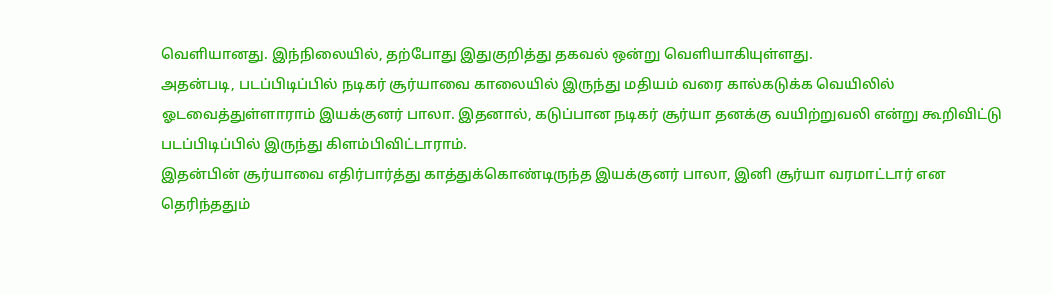வெளியானது. இந்நிலையில், தற்போது இதுகுறித்து தகவல் ஒன்று வெளியாகியுள்ளது.
அதன்படி, படப்பிடிப்பில் நடிகர் சூர்யாவை காலையில் இருந்து மதியம் வரை கால்கடுக்க வெயிலில் ஓடவைத்துள்ளாராம் இயக்குனர் பாலா. இதனால், கடுப்பான நடிகர் சூர்யா தனக்கு வயிற்றுவலி என்று கூறிவிட்டு படப்பிடிப்பில் இருந்து கிளம்பிவிட்டாராம்.
இதன்பின் சூர்யாவை எதிர்பார்த்து காத்துக்கொண்டிருந்த இயக்குனர் பாலா, இனி சூர்யா வரமாட்டார் என தெரிந்ததும்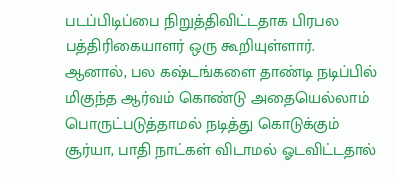படப்பிடிப்பை நிறுத்திவிட்டதாக பிரபல பத்திரிகையாளர் ஒரு கூறியுள்ளார்.
ஆனால், பல கஷ்டங்களை தாண்டி நடிப்பில் மிகுந்த ஆர்வம் கொண்டு அதையெல்லாம் பொருட்படுத்தாமல் நடித்து கொடுக்கும் சூர்யா, பாதி நாட்கள் விடாமல் ஓடவிட்டதால்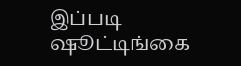இப்படி ஷூட்டிங்கை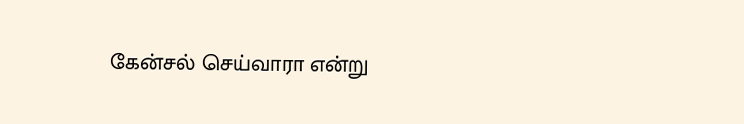கேன்சல் செய்வாரா என்று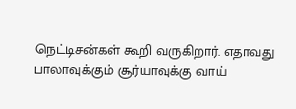நெட்டிசன்கள் கூறி வருகிறார். எதாவது பாலாவுக்கும் சூர்யாவுக்கு வாய்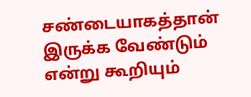சண்டையாகத்தான் இருக்க வேண்டும் என்று கூறியும்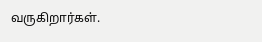வருகிறார்கள்.